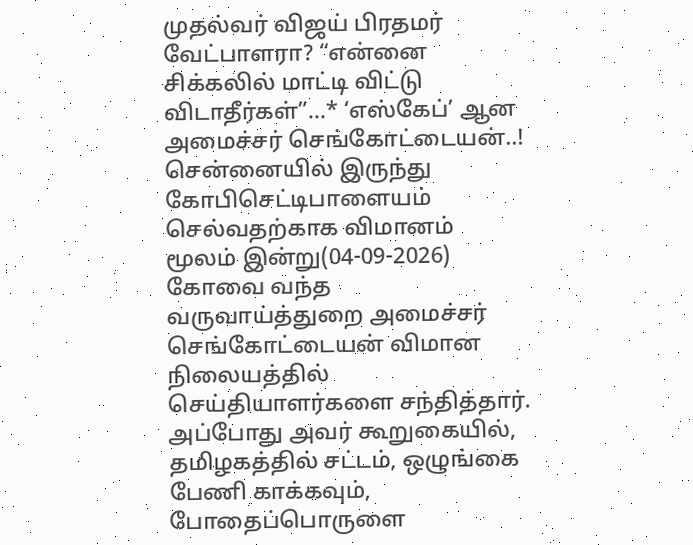முதல்வர் விஜய் பிரதமர் வேட்பாளரா? “என்னை சிக்கலில் மாட்டி விட்டு விடாதீர்கள்”…* ‘எஸ்கேப்’ ஆன அமைச்சர் செங்கோட்டையன்..!
சென்னையில் இருந்து கோபிசெட்டிபாளையம் செல்வதற்காக விமானம் மூலம் இன்று(04-09-2026) கோவை வந்த வருவாய்த்துறை அமைச்சர் செங்கோட்டையன் விமான நிலையத்தில் செய்தியாளர்களை சந்தித்தார். அப்போது அவர் கூறுகையில், தமிழகத்தில் சட்டம், ஒழுங்கை பேணி காக்கவும், போதைப்பொருளை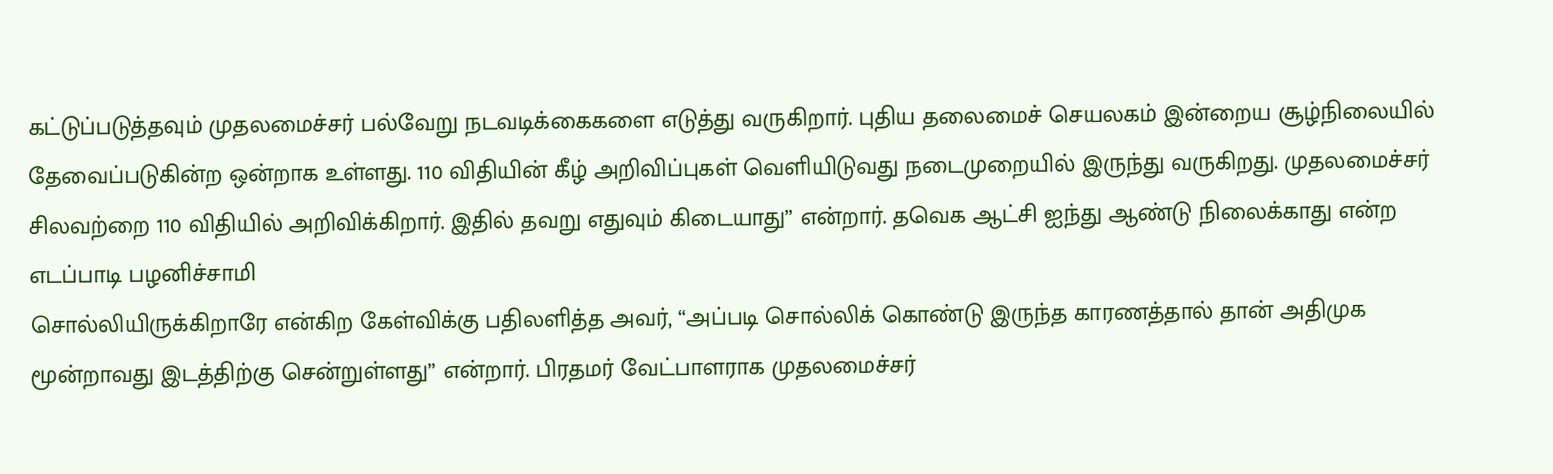கட்டுப்படுத்தவும் முதலமைச்சர் பல்வேறு நடவடிக்கைகளை எடுத்து வருகிறார். புதிய தலைமைச் செயலகம் இன்றைய சூழ்நிலையில் தேவைப்படுகின்ற ஒன்றாக உள்ளது. 110 விதியின் கீழ் அறிவிப்புகள் வெளியிடுவது நடைமுறையில் இருந்து வருகிறது. முதலமைச்சர் சிலவற்றை 110 விதியில் அறிவிக்கிறார். இதில் தவறு எதுவும் கிடையாது” என்றார். தவெக ஆட்சி ஐந்து ஆண்டு நிலைக்காது என்ற எடப்பாடி பழனிச்சாமி
சொல்லியிருக்கிறாரே என்கிற கேள்விக்கு பதிலளித்த அவர், “அப்படி சொல்லிக் கொண்டு இருந்த காரணத்தால் தான் அதிமுக மூன்றாவது இடத்திற்கு சென்றுள்ளது” என்றார். பிரதமர் வேட்பாளராக முதலமைச்சர்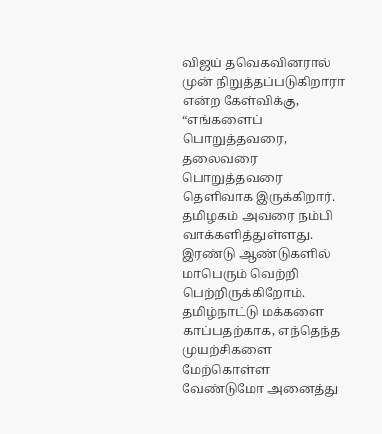விஜய் தவெகவினரால் முன் நிறுத்தப்படுகிறாரா என்ற கேள்விக்கு, “எங்களைப் பொறுத்தவரை, தலைவரை பொறுத்தவரை தெளிவாக இருக்கிறார். தமிழகம் அவரை நம்பி வாக்களித்துள்ளது. இரண்டு ஆண்டுகளில் மாபெரும் வெற்றி பெற்றிருக்கிறோம். தமிழ்நாட்டு மக்களை காப்பதற்காக, எந்தெந்த முயற்சிகளை மேற்கொள்ள வேண்டுமோ அனைத்து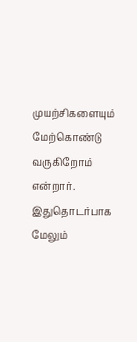முயற்சிகளையும் மேற்கொண்டு வருகிறோம் என்றார். இதுதொடர்பாக மேலும்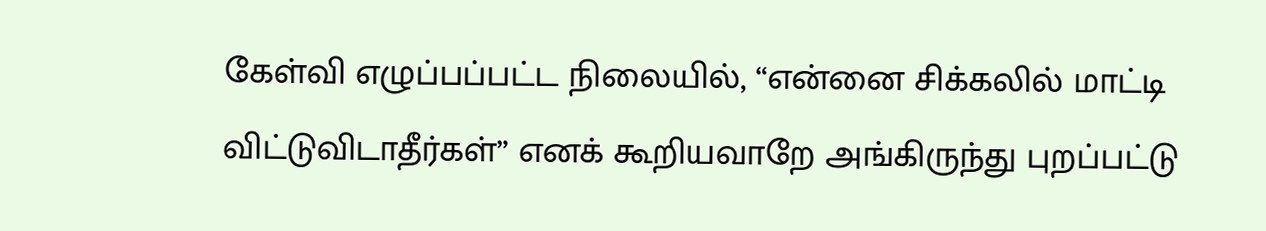கேள்வி எழுப்பப்பட்ட நிலையில், “என்னை சிக்கலில் மாட்டி விட்டுவிடாதீர்கள்” எனக் கூறியவாறே அங்கிருந்து புறப்பட்டு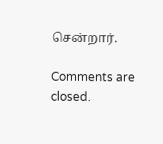சென்றார்.

Comments are closed.